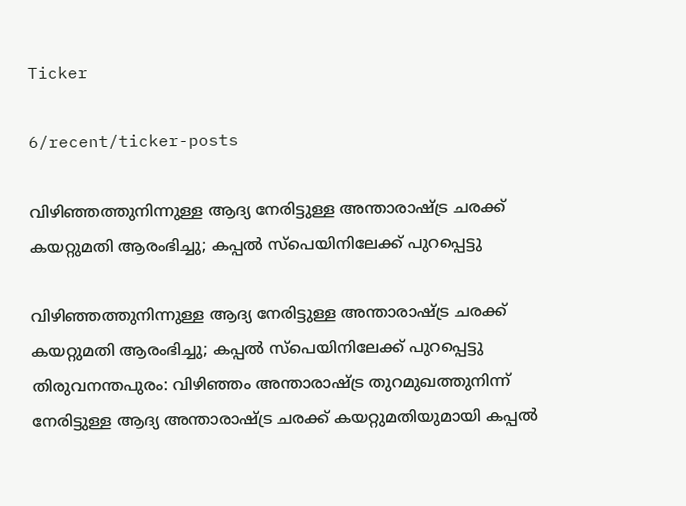Ticker

6/recent/ticker-posts

വിഴിഞ്ഞത്തുനിന്നുള്ള ആദ്യ നേരിട്ടുള്ള അന്താരാഷ്ട്ര ചരക്ക് കയറ്റുമതി ആരംഭിച്ചു; കപ്പൽ സ്പെയിനിലേക്ക് പുറപ്പെട്ടു

വിഴിഞ്ഞത്തുനിന്നുള്ള ആദ്യ നേരിട്ടുള്ള അന്താരാഷ്ട്ര ചരക്ക് കയറ്റുമതി ആരംഭിച്ചു; കപ്പൽ സ്പെയിനിലേക്ക് പുറപ്പെട്ടു
തിരുവനന്തപുരം: വിഴിഞ്ഞം അന്താരാഷ്ട്ര തുറമുഖത്തുനിന്ന് നേരിട്ടുള്ള ആദ്യ അന്താരാഷ്ട്ര ചരക്ക് കയറ്റുമതിയുമായി കപ്പൽ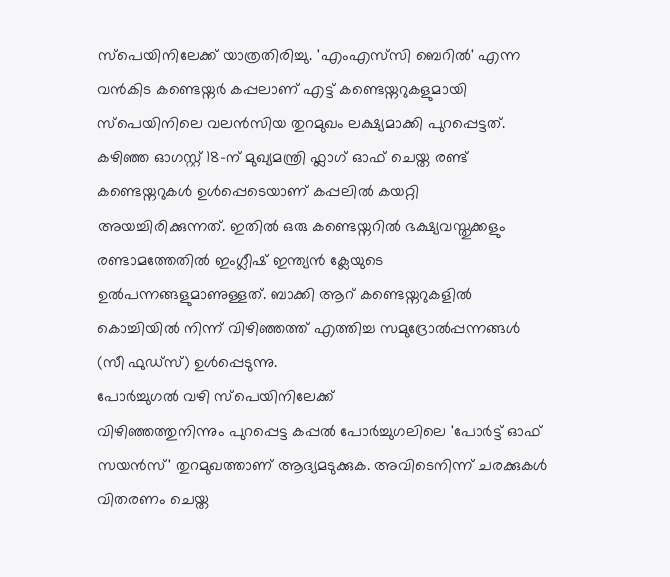സ്പെയിനിലേക്ക് യാത്രതിരിച്ചു. 'എംഎസ്‌സി ബെറിൽ' എന്ന വൻകിട കണ്ടെയ്നർ കപ്പലാണ് എട്ട് കണ്ടെയ്നറുകളുമായി സ്പെയിനിലെ വലൻസിയ തുറമുഖം ലക്ഷ്യമാക്കി പുറപ്പെട്ടത്.
കഴിഞ്ഞ ഓഗസ്റ്റ് 18-ന് മുഖ്യമന്ത്രി ഫ്ലാഗ് ഓഫ് ചെയ്ത രണ്ട് കണ്ടെയ്നറുകൾ ഉൾപ്പെടെയാണ് കപ്പലിൽ കയറ്റി അയച്ചിരിക്കുന്നത്. ഇതിൽ ഒരു കണ്ടെയ്നറിൽ ഭക്ഷ്യവസ്തുക്കളും രണ്ടാമത്തേതിൽ ഇംഗ്ലീഷ് ഇന്ത്യൻ ക്ലേയുടെ ഉൽപന്നങ്ങളുമാണുള്ളത്. ബാക്കി ആറ് കണ്ടെയ്നറുകളിൽ കൊച്ചിയിൽ നിന്ന് വിഴിഞ്ഞത്ത് എത്തിച്ച സമുദ്രോൽപ്പന്നങ്ങൾ (സീ ഫുഡ്സ്) ഉൾപ്പെടുന്നു.
പോർച്ചുഗൽ വഴി സ്പെയിനിലേക്ക്
വിഴിഞ്ഞത്തുനിന്നും പുറപ്പെട്ട കപ്പൽ പോർച്ചുഗലിലെ 'പോർട്ട് ഓഫ് സയൻസ്' തുറമുഖത്താണ് ആദ്യമടുക്കുക. അവിടെനിന്ന് ചരക്കുകൾ വിതരണം ചെയ്ത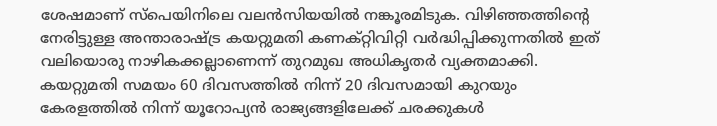ശേഷമാണ് സ്പെയിനിലെ വലൻസിയയിൽ നങ്കൂരമിടുക. വിഴിഞ്ഞത്തിന്റെ നേരിട്ടുള്ള അന്താരാഷ്ട്ര കയറ്റുമതി കണക്റ്റിവിറ്റി വർദ്ധിപ്പിക്കുന്നതിൽ ഇത് വലിയൊരു നാഴികക്കല്ലാണെന്ന് തുറമുഖ അധികൃതർ വ്യക്തമാക്കി.
കയറ്റുമതി സമയം 60 ദിവസത്തിൽ നിന്ന് 20 ദിവസമായി കുറയും
കേരളത്തിൽ നിന്ന് യൂറോപ്യൻ രാജ്യങ്ങളിലേക്ക് ചരക്കുകൾ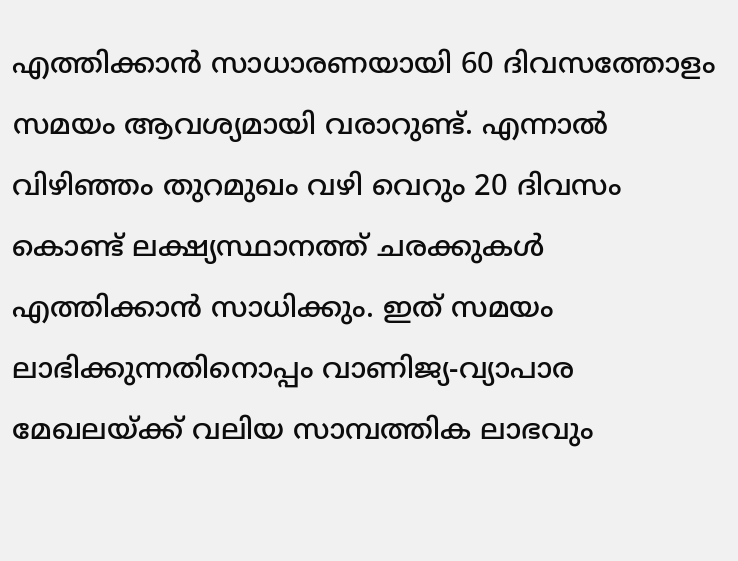എത്തിക്കാൻ സാധാരണയായി 60 ദിവസത്തോളം സമയം ആവശ്യമായി വരാറുണ്ട്. എന്നാൽ വിഴിഞ്ഞം തുറമുഖം വഴി വെറും 20 ദിവസം കൊണ്ട് ലക്ഷ്യസ്ഥാനത്ത് ചരക്കുകൾ എത്തിക്കാൻ സാധിക്കും. ഇത് സമയം ലാഭിക്കുന്നതിനൊപ്പം വാണിജ്യ-വ്യാപാര മേഖലയ്ക്ക് വലിയ സാമ്പത്തിക ലാഭവും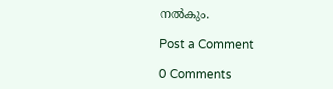നൽകും.

Post a Comment

0 Comments